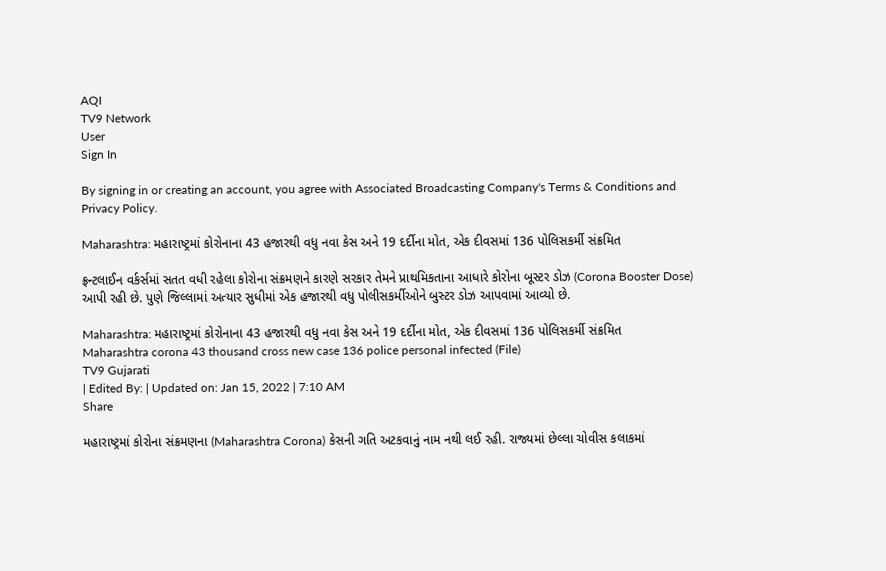AQI
TV9 Network
User
Sign In

By signing in or creating an account, you agree with Associated Broadcasting Company's Terms & Conditions and Privacy Policy.

Maharashtra: મહારાષ્ટ્રમાં કોરોનાના 43 હજારથી વધુ નવા કેસ અને 19 દર્દીના મોત, એક દીવસમાં 136 પોલિસકર્મી સંક્રમિત

ફ્રન્ટલાઈન વર્કર્સમાં સતત વધી રહેલા કોરોના સંક્રમણને કારણે સરકાર તેમને પ્રાથમિકતાના આધારે કોરોના બૂસ્ટર ડોઝ (Corona Booster Dose) આપી રહી છે. પુણે જિલ્લામાં અત્યાર સુધીમાં એક હજારથી વધુ પોલીસકર્મીઓને બુસ્ટર ડોઝ આપવામાં આવ્યો છે.

Maharashtra: મહારાષ્ટ્રમાં કોરોનાના 43 હજારથી વધુ નવા કેસ અને 19 દર્દીના મોત, એક દીવસમાં 136 પોલિસકર્મી સંક્રમિત
Maharashtra corona 43 thousand cross new case 136 police personal infected (File)
TV9 Gujarati
| Edited By: | Updated on: Jan 15, 2022 | 7:10 AM
Share

મહારાષ્ટ્રમાં કોરોના સંક્રમણના (Maharashtra Corona) કેસની ગતિ અટકવાનું નામ નથી લઈ રહી. રાજ્યમાં છેલ્લા ચોવીસ કલાકમાં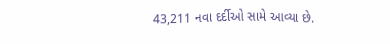43,211 નવા દર્દીઓ સામે આવ્યા છે.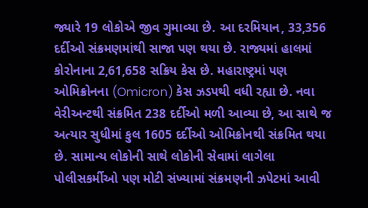જ્યારે 19 લોકોએ જીવ ગુમાવ્યા છે. આ દરમિયાન, 33,356 દર્દીઓ સંક્રમણમાંથી સાજા પણ થયા છે. રાજ્યમાં હાલમાં કોરોનાના 2,61,658 સક્રિય કેસ છે. મહારાષ્ટ્રમાં પણ ઓમિક્રોનના (Omicron) કેસ ઝડપથી વધી રહ્યા છે. નવા વેરીઅન્ટથી સંક્રમિત 238 દર્દીઓ મળી આવ્યા છે, આ સાથે જ અત્યાર સુધીમાં કુલ 1605 દર્દીઓ ઓમિક્રોનથી સંક્રમિત થયા છે. સામાન્ય લોકોની સાથે લોકોની સેવામાં લાગેલા પોલીસકર્મીઓ પણ મોટી સંખ્યામાં સંક્રમણની ઝપેટમાં આવી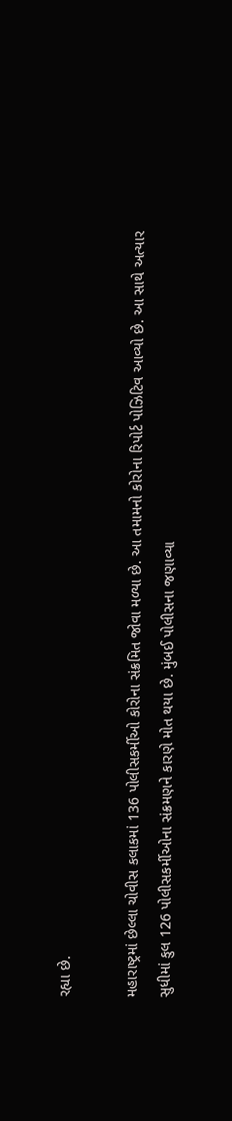રહ્યા છે.

મહારાષ્ટ્રમાં છેલ્લા ચોવીસ કલાકમાં 136 પોલીસકર્મીઓ કોરોના સંક્રમિત જોવા મળ્યા છે. આ તમામનો કોરોના રિપોર્ટ પોઝિટિવ આવ્યો છે. આ સાથે અત્યાર સુધીમાં કુલ 126 પોલીસકર્મીઓના સંક્રમણને કારણે મોત થયા છે. મુંબઈ પોલીસના જણાવ્યા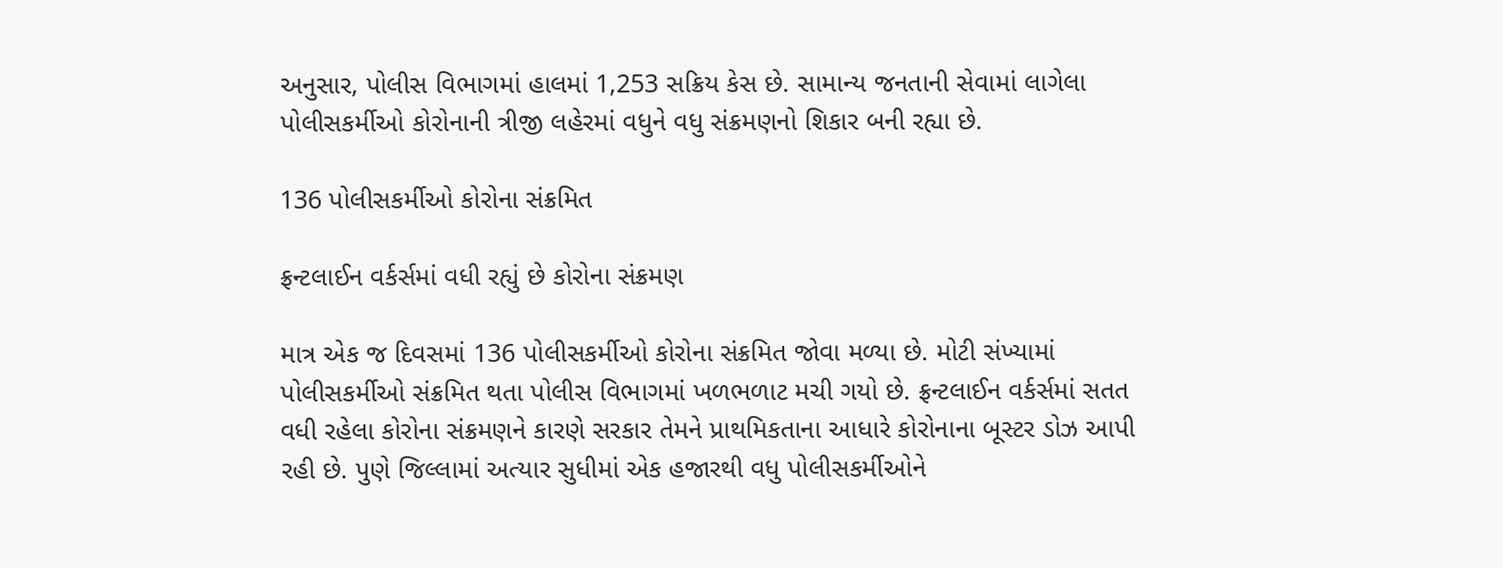અનુસાર, પોલીસ વિભાગમાં હાલમાં 1,253 સક્રિય કેસ છે. સામાન્ય જનતાની સેવામાં લાગેલા પોલીસકર્મીઓ કોરોનાની ત્રીજી લહેરમાં વધુને વધુ સંક્રમણનો શિકાર બની રહ્યા છે.

136 પોલીસકર્મીઓ કોરોના સંક્રમિત

ફ્રન્ટલાઈન વર્કર્સમાં વધી રહ્યું છે કોરોના સંક્રમણ

માત્ર એક જ દિવસમાં 136 પોલીસકર્મીઓ કોરોના સંક્રમિત જોવા મળ્યા છે. મોટી સંખ્યામાં પોલીસકર્મીઓ સંક્રમિત થતા પોલીસ વિભાગમાં ખળભળાટ મચી ગયો છે. ફ્રન્ટલાઈન વર્કર્સમાં સતત વધી રહેલા કોરોના સંક્રમણને કારણે સરકાર તેમને પ્રાથમિકતાના આધારે કોરોનાના બૂસ્ટર ડોઝ આપી રહી છે. પુણે જિલ્લામાં અત્યાર સુધીમાં એક હજારથી વધુ પોલીસકર્મીઓને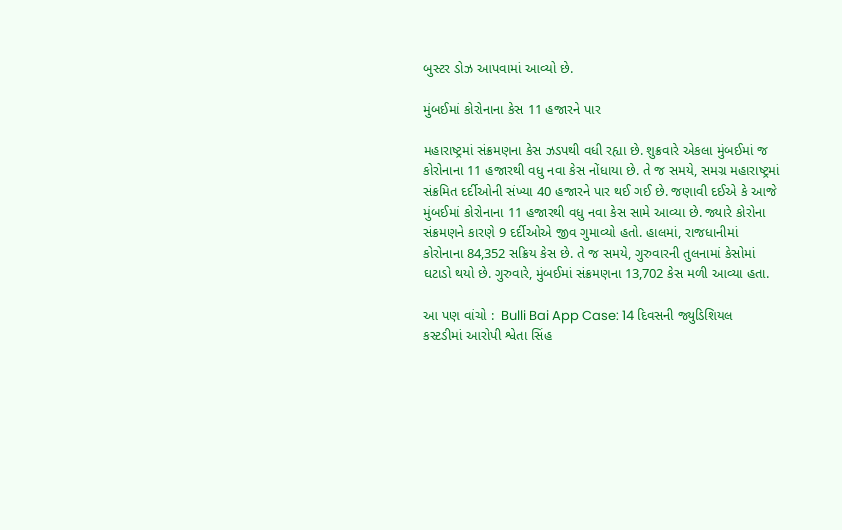બુસ્ટર ડોઝ આપવામાં આવ્યો છે.

મુંબઈમાં કોરોનાના કેસ 11 હજારને પાર

મહારાષ્ટ્રમાં સંક્રમણના કેસ ઝડપથી વધી રહ્યા છે. શુક્રવારે એકલા મુંબઈમાં જ કોરોનાના 11 હજારથી વધુ નવા કેસ નોંધાયા છે. તે જ સમયે, સમગ્ર મહારાષ્ટ્રમાં સંક્રમિત દર્દીઓની સંખ્યા 40 હજારને પાર થઈ ગઈ છે. જણાવી દઈએ કે આજે મુંબઈમાં કોરોનાના 11 હજારથી વધુ નવા કેસ સામે આવ્યા છે. જ્યારે કોરોના સંક્રમણને કારણે 9 દર્દીઓએ જીવ ગુમાવ્યો હતો. હાલમાં, રાજધાનીમાં કોરોનાના 84,352 સક્રિય કેસ છે. તે જ સમયે, ગુરુવારની તુલનામાં કેસોમાં ઘટાડો થયો છે. ગુરુવારે, મુંબઈમાં સંક્રમણના 13,702 કેસ મળી આવ્યા હતા.

આ પણ વાંચો :  Bulli Bai App Case: 14 દિવસની જ્યુડિશિયલ કસ્ટડીમાં આરોપી શ્વેતા સિંહ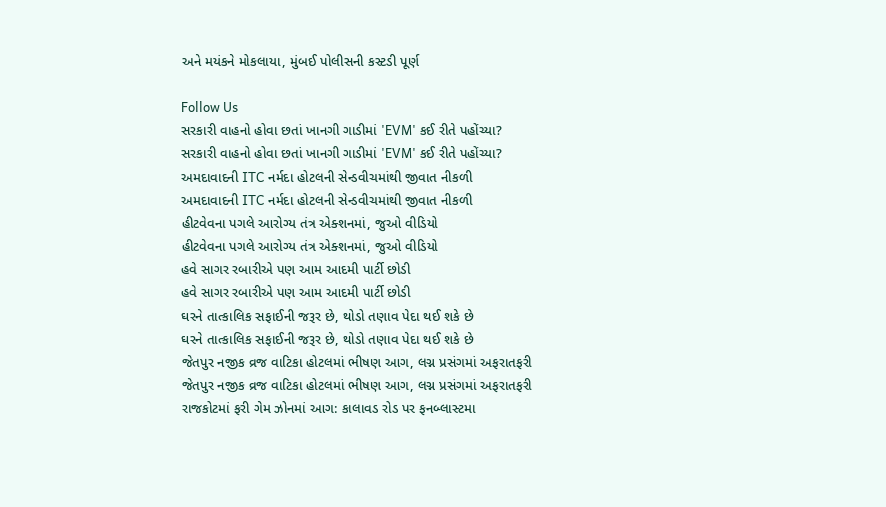અને મયંકને મોકલાયા, મુંબઈ પોલીસની કસ્ટડી પૂર્ણ

Follow Us
સરકારી વાહનો હોવા છતાં ખાનગી ગાડીમાં 'EVM' કઈ રીતે પહોંચ્યા?
સરકારી વાહનો હોવા છતાં ખાનગી ગાડીમાં 'EVM' કઈ રીતે પહોંચ્યા?
અમદાવાદની ITC નર્મદા હોટલની સેન્ડવીચમાંથી જીવાત નીકળી
અમદાવાદની ITC નર્મદા હોટલની સેન્ડવીચમાંથી જીવાત નીકળી
હીટવેવના પગલે આરોગ્ય તંત્ર એક્શનમાં, જુઓ વીડિયો
હીટવેવના પગલે આરોગ્ય તંત્ર એક્શનમાં, જુઓ વીડિયો
હવે સાગર રબારીએ પણ આમ આદમી પાર્ટી છોડી
હવે સાગર રબારીએ પણ આમ આદમી પાર્ટી છોડી
ઘરને તાત્કાલિક સફાઈની જરૂર છે, થોડો તણાવ પેદા થઈ શકે છે
ઘરને તાત્કાલિક સફાઈની જરૂર છે, થોડો તણાવ પેદા થઈ શકે છે
જેતપુર નજીક વ્રજ વાટિકા હોટલમાં ભીષણ આગ, લગ્ન પ્રસંગમાં અફરાતફરી
જેતપુર નજીક વ્રજ વાટિકા હોટલમાં ભીષણ આગ, લગ્ન પ્રસંગમાં અફરાતફરી
રાજકોટમાં ફરી ગેમ ઝોનમાં આગ: કાલાવડ રોડ પર ફનબ્લાસ્ટમા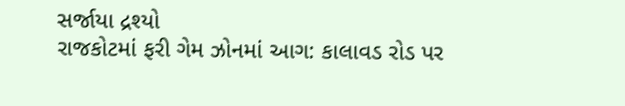સર્જાયા દ્રશ્યો
રાજકોટમાં ફરી ગેમ ઝોનમાં આગ: કાલાવડ રોડ પર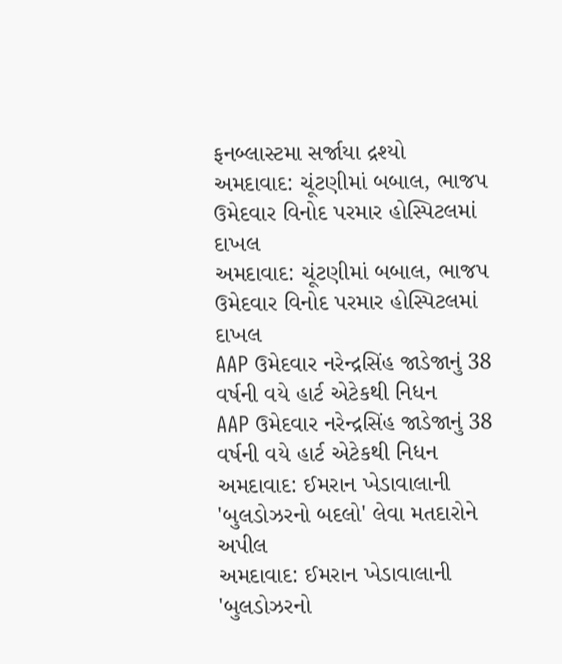ફનબ્લાસ્ટમા સર્જાયા દ્રશ્યો
અમદાવાદ: ચૂંટણીમાં બબાલ, ભાજપ ઉમેદવાર વિનોદ પરમાર હોસ્પિટલમાં દાખલ
અમદાવાદ: ચૂંટણીમાં બબાલ, ભાજપ ઉમેદવાર વિનોદ પરમાર હોસ્પિટલમાં દાખલ
AAP ઉમેદવાર નરેન્દ્રસિંહ જાડેજાનું 38 વર્ષની વયે હાર્ટ એટેકથી નિધન
AAP ઉમેદવાર નરેન્દ્રસિંહ જાડેજાનું 38 વર્ષની વયે હાર્ટ એટેકથી નિધન
અમદાવાદ: ઈમરાન ખેડાવાલાની 'બુલડોઝરનો બદલો' લેવા મતદારોને અપીલ
અમદાવાદ: ઈમરાન ખેડાવાલાની 'બુલડોઝરનો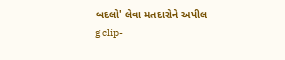બદલો' લેવા મતદારોને અપીલ
g clip-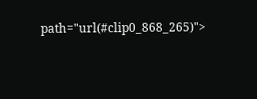path="url(#clip0_868_265)">